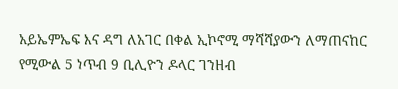አይኤምኤፍ እና ዳግ ለአገር በቀል ኢኮኖሚ ማሻሻያውን ለማጠናከር የሚውል 5 ነጥብ 9 ቢሊዮን ዶላር ገንዘብ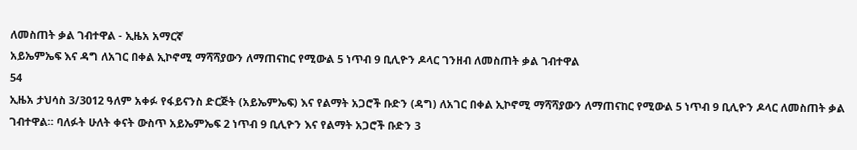ለመስጠት ቃል ገብተዋል - ኢዜአ አማርኛ
አይኤምኤፍ እና ዳግ ለአገር በቀል ኢኮኖሚ ማሻሻያውን ለማጠናከር የሚውል 5 ነጥብ 9 ቢሊዮን ዶላር ገንዘብ ለመስጠት ቃል ገብተዋል
54
ኢዜአ ታህሳስ 3/3012 ዓለም አቀፉ የፋይናንስ ድርጅት (አይኤምኤፍ) እና የልማት አጋሮች ቡድን (ዳግ) ለአገር በቀል ኢኮኖሚ ማሻሻያውን ለማጠናከር የሚውል 5 ነጥብ 9 ቢሊዮን ዶላር ለመስጠት ቃል ገብተዋል። ባለፉት ሁለት ቀናት ውስጥ አይኤምኤፍ 2 ነጥብ 9 ቢሊዮን እና የልማት አጋሮች ቡድን 3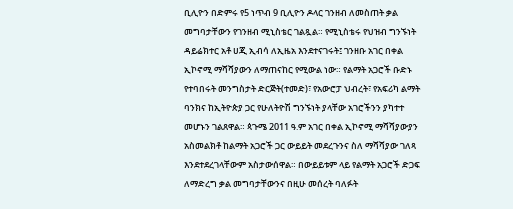ቢሊዮን በድምሩ የ5 ነጥብ 9 ቢሊዮን ዶላር ገንዘብ ለመስጠት ቃል መግባታቸውን የገንዘብ ሚኒስቴር ገልጿል። የሚኒስቴሩ የህዝብ ግንኙነት ዳይሬክተር አቶ ሀጂ ኢብሳ ለኢዜአ እንደተናገሩት፤ ገንዘቡ አገር በቀል ኢኮኖሚ ማሻሻያውን ለማጠናከር የሚውል ነው። የልማት አጋሮች ቡድኑ የተባበሩት መንግስታት ድርጅት(ተመድ)፣ የአውሮፓ ህብረት፣ የአፍሪካ ልማት ባንክና ከኢትዮጵያ ጋር የሁለትዮሽ ግንኙነት ያላቸው አገሮችንን ያካተተ መሆኑን ገልጸዋል። ጳጉሜ 2011 ዓ.ም አገር በቀል ኢኮኖሚ ማሻሻያውያን አስመልክቶ ከልማት አጋሮች ጋር ውይይት መደረጉንና ስለ ማሻሻያው ገለጻ እንደተደረገላቸውም አስታውሰዋል። በውይይቱም ላይ የልማት አጋሮች ድጋፍ ለማድረግ ቃል መግባታቸውንና በዚሁ መሰረት ባለፉት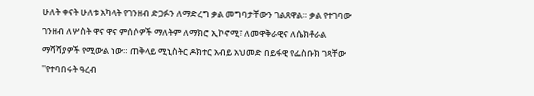ሁለት ቀናት ሁለቱ አካላት የገንዘብ ድጋፉን ለማድረግ ቃል መግባታቸውን ገልጸዋል። ቃል የተገባው ገንዘብ ለሦስት ዋና ዋና ምሰሶዎች ማለትም ለማክሮ ኢኮኖሚ፣ ለመዋቅራዊና ለሴክቶራል ማሻሻያዎች የሚውል ነው። ጠቅላይ ሚኒስትር ዶክተር አብይ አህመድ በይፋዊ የፌስቡክ ገጻቸው ''የተባበሩት ዓረብ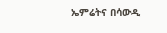ኤምሬትና በሳውዲ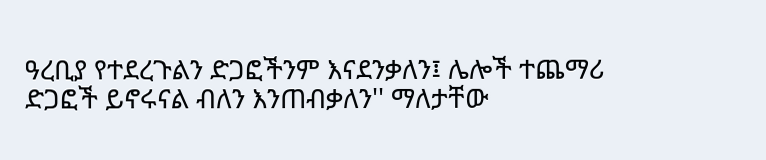ዓረቢያ የተደረጉልን ድጋፎችንም እናደንቃለን፤ ሌሎች ተጨማሪ ድጋፎች ይኖሩናል ብለን እንጠብቃለን'' ማለታቸው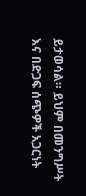ይታወሳል። ይህም በመንግሥት እና በድጋፍ ሰጭዎች አጋርነት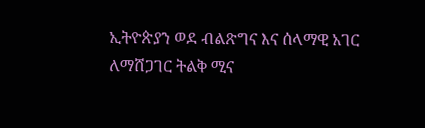ኢትዮጵያን ወደ ብልጽግና እና ሰላማዊ አገር ለማሸጋገር ትልቅ ሚና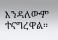እንዳለውም ተናግረዋል።